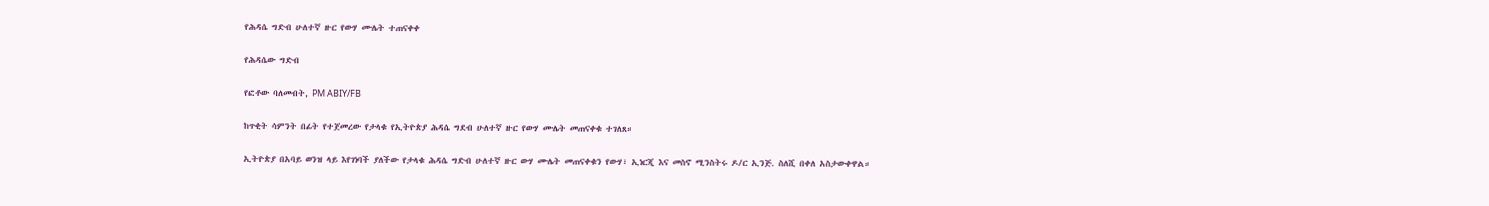የሕዳሴ ግድብ ሁለተኛ ዙር የውሃ ሙሌት ተጠናቀቀ

የሕዳሴው ግድብ

የፎቶው ባለመብት, PM ABIY/FB

ከጥቂት ሳምንት በፊት የተጀመረው የታላቁ የኢትዮጵያ ሕዳሴ ግደብ ሁለተኛ ዙር የውሃ ሙሌት መጠናቀቁ ተገለጸ።

ኢትዮጵያ በአባይ ወንዝ ላይ እየገነባች ያለችው የታላቁ ሕዳሴ ግድብ ሁለተኛ ዙር ውሃ ሙሌት መጠናቀቁን የውሃ፣ ኢነርጂ እና መስኖ ሚንስትሩ ዶ/ር ኢንጅ. ስለሺ በቀለ አስታውቀዋል።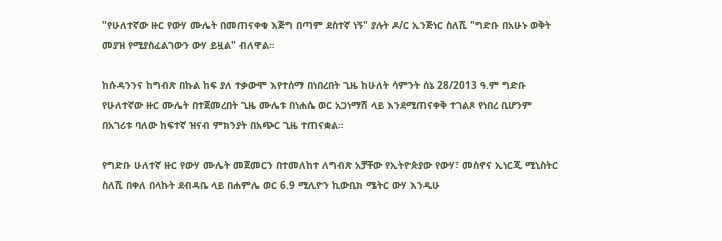"የሁለተኛው ዙር የውሃ ሙሌት በመጠናቀቁ እጅግ በጣም ደስተኛ ነኝ" ያሉት ዶ/ር ኢንጅነር ስለሺ "ግድቡ በአሁኑ ወቅት መያዝ የሚያስፈልገውን ውሃ ይዟል" ብለዋል።

ከሱዳንንና ከግብጽ በኩል ከፍ ያለ ተቃውሞ እየተሰማ በነበረበት ጊዜ ከሁለት ሳምንት ሰኔ 28/2013 ዓ.ም ግድቡ የሁለተኛው ዙር ሙሌት በተጀመረበት ጊዜ ሙሌቱ በነሐሴ ወር አጋነማሽ ላይ እንደሚጠናቀቅ ተገልጾ የነበረ ቢሆንም በአገሪቱ ባለው ከፍተኛ ዝናብ ምክንያት በአጭር ጊዜ ተጠናቋል።

የግድቡ ሁለተኛ ዙር የውሃ ሙሌት መጀመርን በተመለከተ ለግብጽ አቻቸው የኢትዮጵያው የውሃ፣ መስኖና ኢነርጂ ሚኒስትር ስለሺ በቀለ በላኩት ደብዳቤ ላይ በሐምሌ ወር 6.9 ሚሊዮን ኪውቢክ ሜትር ውሃ እንዲሁ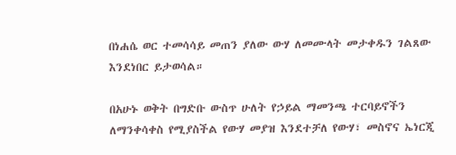በነሐሴ ወር ተመሳሳይ መጠን ያለው ውሃ ለመሙላት መታቀዱን ገልጸው እንደነበር ይታወሳል።

በአሁኑ ወቅት በግድቡ ውስጥ ሁለት የኃይል ማመንጫ ተርባይኖችን ለማንቀሳቀስ የሚያስችል የውሃ መያዝ እንደተቻለ የውሃ፣ መስኖና ኤነርጂ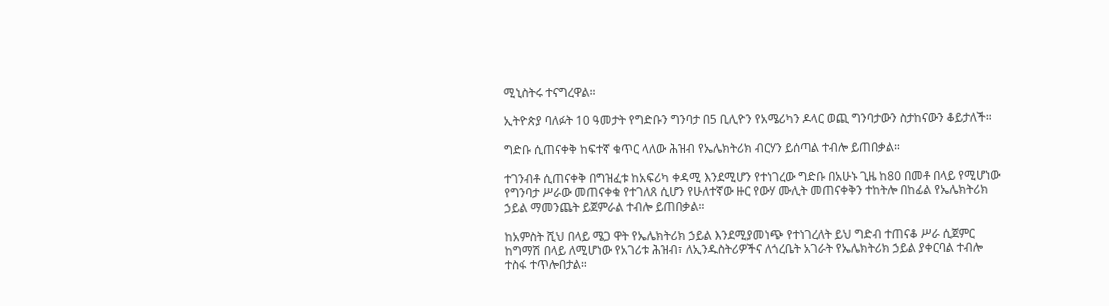ሚኒስትሩ ተናግረዋል።

ኢትዮጵያ ባለፉት 10 ዓመታት የግድቡን ግንባታ በ5 ቢሊዮን የአሜሪካን ዶላር ወጪ ግንባታውን ስታከናውን ቆይታለች።

ግድቡ ሲጠናቀቅ ከፍተኛ ቁጥር ላለው ሕዝብ የኤሌክትሪክ ብርሃን ይሰጣል ተብሎ ይጠበቃል።

ተገንብቶ ሲጠናቀቅ በግዝፈቱ ከአፍሪካ ቀዳሚ እንደሚሆን የተነገረው ግድቡ በአሁኑ ጊዜ ከ80 በመቶ በላይ የሚሆነው የግንባታ ሥራው መጠናቀቁ የተገለጸ ሲሆን የሁለተኛው ዙር የውሃ ሙሊት መጠናቀቅን ተከትሎ በከፊል የኤሌክትሪክ ኃይል ማመንጨት ይጀምራል ተብሎ ይጠበቃል።

ከአምስት ሺህ በላይ ሜጋ ዋት የኤሌክትሪክ ኃይል እንደሚያመነጭ የተነገረለት ይህ ግድብ ተጠናቆ ሥራ ሲጀምር ከግማሽ በላይ ለሚሆነው የአገሪቱ ሕዝብ፣ ለኢንዱስትሪዎችና ለጎረቤት አገራት የኤሌክትሪክ ኃይል ያቀርባል ተብሎ ተስፋ ተጥሎበታል።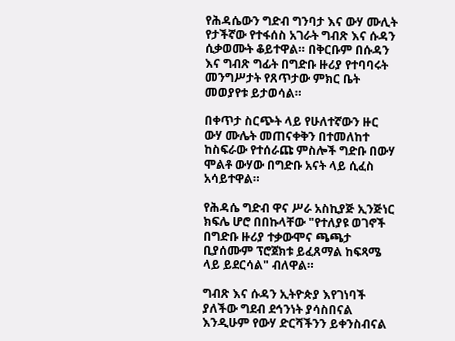የሕዳሴውን ግድብ ግንባታ እና ውሃ ሙሊት የታችኛው የተፋሰስ አገራት ግብጽ እና ሱዳን ሲቃወሙት ቆይተዋል። በቅርቡም በሱዳን እና ግብጽ ግፊት በግድቡ ዙሪያ የተባባሩት መንግሥታት የጸጥታው ምክር ቤት መወያየቱ ይታወሳል።

በቀጥታ ስርጭት ላይ የሁለተኛውን ዙር ውሃ ሙሌት መጠናቀቅን በተመለከተ ከስፍራው የተሰራጩ ምስሎች ግድቡ በውሃ ሞልቶ ውሃው በግድቡ አናት ላይ ሲፈስ አሳይተዋል።

የሕዳሴ ግድብ ዋና ሥራ አስኪያጅ ኢንጅነር ክፍሌ ሆሮ በበኩላቸው "የተለያዩ ወገኖች በግድቡ ዙሪያ ተቃውሞና ጫጫታ ቢያሰሙም ፕሮጀክቱ ይፈጸማል ከፍጻሜ ላይ ይደርሳል" ብለዋል።

ግብጽ እና ሱዳን ኢትዮጵያ እየገነባች ያለችው ግደብ ደኅንነት ያሳስበናል እንዲሁም የውሃ ድርሻችንን ይቀንስብናል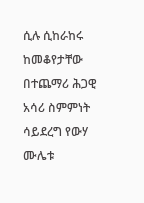ሲሉ ሲከራከሩ ከመቆየታቸው በተጨማሪ ሕጋዊ አሳሪ ስምምነት ሳይደረግ የውሃ ሙሌቱ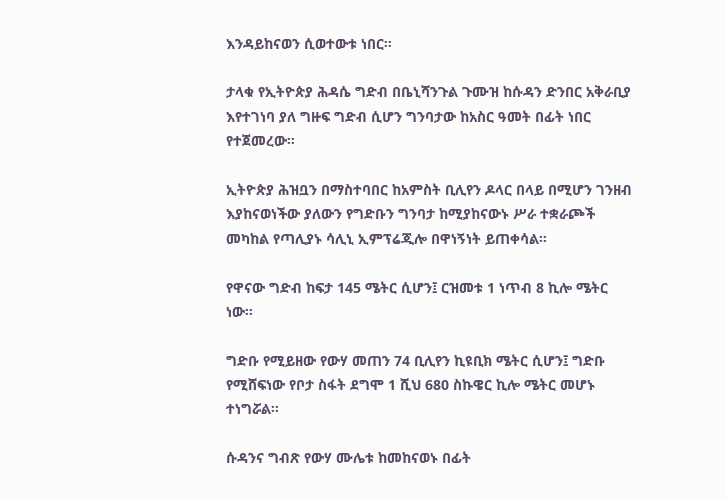እንዳይከናወን ሲወተውቱ ነበር።

ታላቁ የኢትዮጵያ ሕዳሴ ግድብ በቤኒሻንጉል ጉሙዝ ከሱዳን ድንበር አቅራቢያ እየተገነባ ያለ ግዙፍ ግድብ ሲሆን ግንባታው ከአስር ዓመት በፊት ነበር የተጀመረው።

ኢትዮጵያ ሕዝቧን በማስተባበር ከአምስት ቢሊየን ዶላር በላይ በሚሆን ገንዘብ እያከናወነችው ያለውን የግድቡን ግንባታ ከሚያከናውኑ ሥራ ተቋራጮች መካከል የጣሊያኑ ሳሊኒ ኢምፕሬጂሎ በዋነኝነት ይጠቀሳል።

የዋናው ግድብ ከፍታ 145 ሜትር ሲሆን፤ ርዝመቱ 1 ነጥብ 8 ኪሎ ሜትር ነው።

ግድቡ የሚይዘው የውሃ መጠን 74 ቢሊየን ኪዩቢክ ሜትር ሲሆን፤ ግድቡ የሚሸፍነው የቦታ ስፋት ደግሞ 1 ሺህ 680 ስኩዌር ኪሎ ሜትር መሆኑ ተነግሯል።

ሱዳንና ግብጽ የውሃ ሙሌቱ ከመከናወኑ በፊት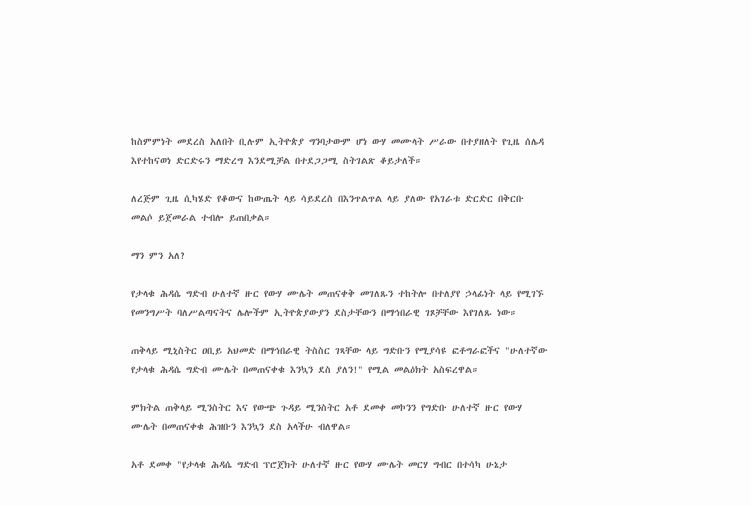ከስምምነት መደረስ አለበት ቢሉም ኢትዮጵያ ግንባታውም ሆነ ውሃ መሙላት ሥራው በተያዘለት የጊዜ ሰሌዳ እየተከናወነ ድርድሩን ማድረግ እንደሚቻል በተደጋጋሚ ስትገልጽ ቆይታለች።

ለረጅም ጊዜ ሲካሄድ የቆውና ከውጤት ላይ ሳይደረስ በእንጥልጥል ላይ ያለው የአገራቱ ድርድር በቅርቡ መልሶ ይጀመራል ተብሎ ይጠበቃል።

ማን ምን አለ?

የታላቁ ሕዳሴ ግድብ ሁለተኛ ዙር የውሃ ሙሌት መጠናቀቅ መገለጹን ተከትሎ በተለያየ ኃላፊነት ላይ የሚገኙ የመንግሥት ባለሥልጣናትና ሌሎችም ኢትዮጵያውያን ደስታቸውን በማኅበራዊ ገጾቻቸው እየገለጹ ነው።

ጠቅላይ ሚኒስትር ዐቢይ አህመድ በማኅበራዊ ትስስር ገጻቸው ላይ ግድቡን የሚያሳዩ ፎቶግራፎችና "ሁለተኛው የታላቁ ሕዳሴ ግድብ ሙሌት በመጠናቀቁ እንኳን ደስ ያለን!" የሚል መልዕክት አስፍረዋል።

ምክትል ጠቅላይ ሚንስትር እና የውጭ ጉዳይ ሚንስትር አቶ ደመቀ መኮንን የግድቡ ሁለተኛ ዙር የውሃ ሙሌት በመጠናቀቁ ሕዝቡን እንኳን ደስ አላችሁ ብለዋል።

አቶ ደመቀ "የታላቁ ሕዳሴ ግድብ ፕሮጀክት ሁለተኛ ዙር የውሃ ሙሌት መርሃ ግብር በተሳካ ሁኔታ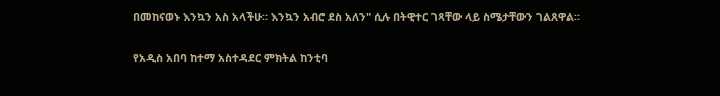በመከናወኑ እንኳን አስ አላችሁ። እንኳን አብሮ ደስ አለን" ሲሉ በትዊተር ገጻቸው ላይ ስሜታቸውን ገልጸዋል።

የአዲስ አበባ ከተማ አስተዳደር ምክትል ከንቲባ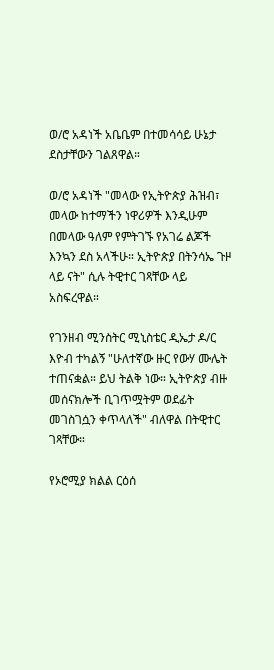ወ/ሮ አዳነች አቤቤም በተመሳሳይ ሁኔታ ደስታቸውን ገልጸዋል።

ወ/ሮ አዳነች "መላው የኢትዮጵያ ሕዝብ፣ መላው ከተማችን ነዋሪዎች እንዲሁም በመላው ዓለም የምትገኙ የአገሬ ልጆች እንኳን ደስ አላችሁ። ኢትዮጵያ በትንሳኤ ጉዞ ላይ ናት" ሲሉ ትዊተር ገጻቸው ላይ አስፍረዋል።

የገንዘብ ሚንስትር ሚኒስቴር ዲኤታ ዶ/ር እዮብ ተካልኝ "ሁለተኛው ዙር የውሃ ሙሌት ተጠናቋል። ይህ ትልቅ ነው። ኢትዮጵያ ብዙ መሰናክሎች ቢገጥሟትም ወደፊት መገስገሷን ቀጥላለች" ብለዋል በትዊተር ገጻቸው።

የኦሮሚያ ክልል ርዕሰ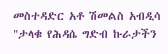መስተዳድር አቶ ሽመልስ አብዲሳ "ታላቁ የሕዳሴ ግድብ ኩራታችን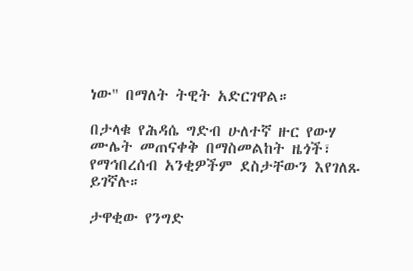ነው" በማለት ትዊት አድርገዋል።

በታላቁ የሕዳሴ ግድብ ሁለተኛ ዙር የውሃ ሙሌት መጠናቀቅ በማስመልከት ዜጎች፣ የማኅበረሰብ አንቂዎችም ደስታቸውን እየገለጹ ይገኛሉ።

ታዋቂው የንግድ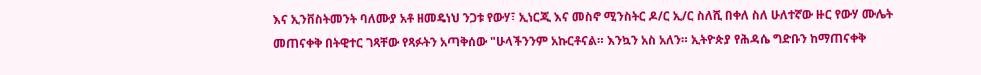እና ኢንቨስትመንት ባለሙያ አቶ ዘመዴነህ ንጋቱ የውሃ፣ ኢነርጂ እና መስኖ ሚንስትር ዶ/ር ኢ/ር ስለሺ በቀለ ስለ ሁለተኛው ዙር የውሃ ሙሌት መጠናቀቅ በትዊተር ገጻቸው የጻፉትን አጣቅሰው "ሁላችንንም አኩርቶናል። እንኳን አስ አለን። ኢትዮጵያ የሕዳሴ ግድቡን ከማጠናቀቅ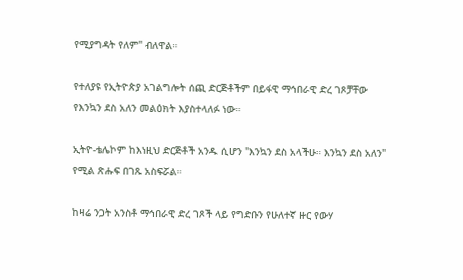የሚያግዳት የለም" ብለዋል።

የተለያዩ የኢትዮጵያ አገልግሎት ሰጪ ድርጅቶችም በይፋዊ ማኅበራዊ ድረ ገጾቻቸው የእንኳን ደስ አለን መልዕክት እያስተላለፉ ነው።

ኢትዮ-ቴሌኮም ከእነዚህ ድርጅቶች አንዱ ሲሆን "እንኳን ደስ አላችሁ። እንኳን ደስ አለን" የሚል ጽሑፍ በገጹ አስፍሯል።

ከዛሬ ንጋት አንስቶ ማኅበራዊ ድረ ገጾች ላይ የግድቡን የሁለተኛ ዙር የውሃ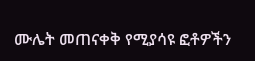ሙሌት መጠናቀቅ የሚያሳዩ ፎቶዎችን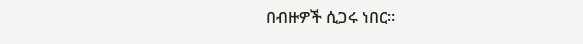በብዙዎች ሲጋሩ ነበር።